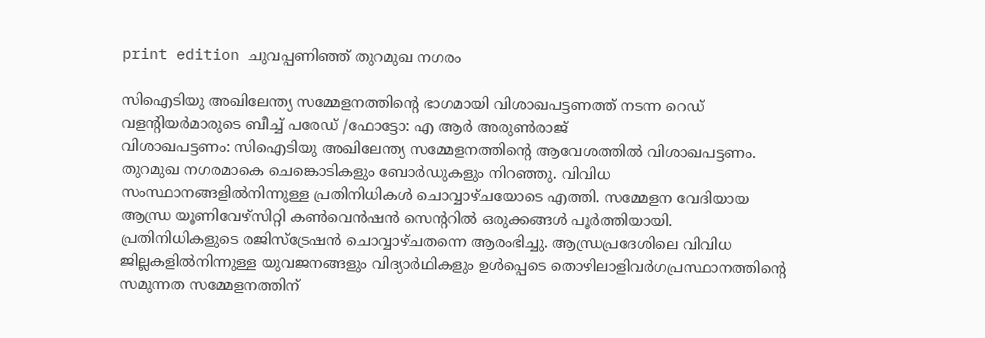print edition ചുവപ്പണിഞ്ഞ് തുറമുഖ നഗരം

സിഐടിയു അഖിലേന്ത്യ സമ്മേളനത്തിന്റെ ഭാഗമായി വിശാഖപട്ടണത്ത് നടന്ന റെഡ് വളന്റിയർമാരുടെ ബീച്ച് പരേഡ് /ഫോട്ടോ: എ ആർ അരുൺരാജ്
വിശാഖപട്ടണം: സിഐടിയു അഖിലേന്ത്യ സമ്മേളനത്തിന്റെ ആവേശത്തിൽ വിശാഖപട്ടണം. തുറമുഖ നഗരമാകെ ചെങ്കൊടികളും ബോർഡുകളും നിറഞ്ഞു. വിവിധ സംസ്ഥാനങ്ങളിൽനിന്നുള്ള പ്രതിനിധികൾ ചൊവ്വാഴ്ചയോടെ എത്തി. സമ്മേളന വേദിയായ ആന്ധ്ര യൂണിവേഴ്സിറ്റി കൺവെൻഷൻ സെന്ററിൽ ഒരുക്കങ്ങൾ പൂർത്തിയായി.
പ്രതിനിധികളുടെ രജിസ്ട്രേഷൻ ചൊവ്വാഴ്ചതന്നെ ആരംഭിച്ചു. ആന്ധ്രപ്രദേശിലെ വിവിധ ജില്ലകളിൽനിന്നുള്ള യുവജനങ്ങളും വിദ്യാർഥികളും ഉൾപ്പെടെ തൊഴിലാളിവർഗപ്രസ്ഥാനത്തിന്റെ സമുന്നത സമ്മേളനത്തിന്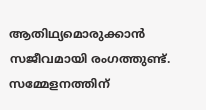ആതിഥ്യമൊരുക്കാൻ സജീവമായി രംഗത്തുണ്ട്. സമ്മേളനത്തിന്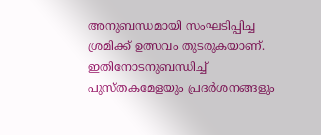അനുബന്ധമായി സംഘടിപ്പിച്ച ശ്രമിക്ക് ഉത്സവം തുടരുകയാണ്. ഇതിനോടനുബന്ധിച്ച് പുസ്തകമേളയും പ്രദർശനങ്ങളും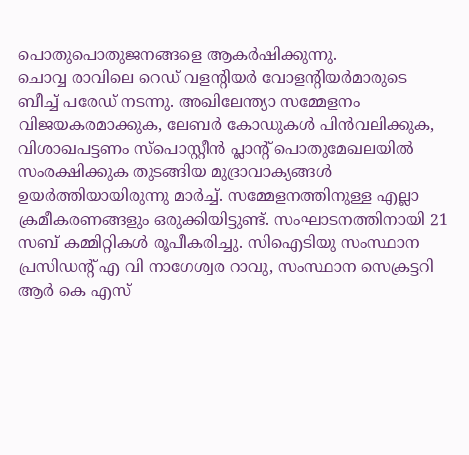പൊതുപൊതുജനങ്ങളെ ആകർഷിക്കുന്നു.
ചൊവ്വ രാവിലെ റെഡ് വളന്റിയർ വോളന്റിയർമാരുടെ ബീച്ച് പരേഡ് നടന്നു. അഖിലേന്ത്യാ സമ്മേളനം വിജയകരമാക്കുക, ലേബർ കോഡുകൾ പിൻവലിക്കുക, വിശാഖപട്ടണം സ്പൊസ്റ്റീൻ പ്ലാന്റ് പൊതുമേഖലയിൽ സംരക്ഷിക്കുക തുടങ്ങിയ മുദ്രാവാക്യങ്ങൾ ഉയർത്തിയായിരുന്നു മാർച്ച്. സമ്മേളനത്തിനുള്ള എല്ലാ ക്രമീകരണങ്ങളും ഒരുക്കിയിട്ടുണ്ട്. സംഘാടനത്തിനായി 21 സബ് കമ്മിറ്റികൾ രൂപീകരിച്ചു. സിഐടിയു സംസ്ഥാന പ്രസിഡന്റ് എ വി നാഗേശ്വര റാവു, സംസ്ഥാന സെക്രട്ടറി ആർ കെ എസ്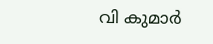വി കുമാർ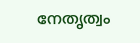നേതൃത്വം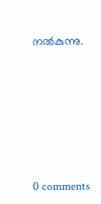നൽകുന്നു.










0 comments